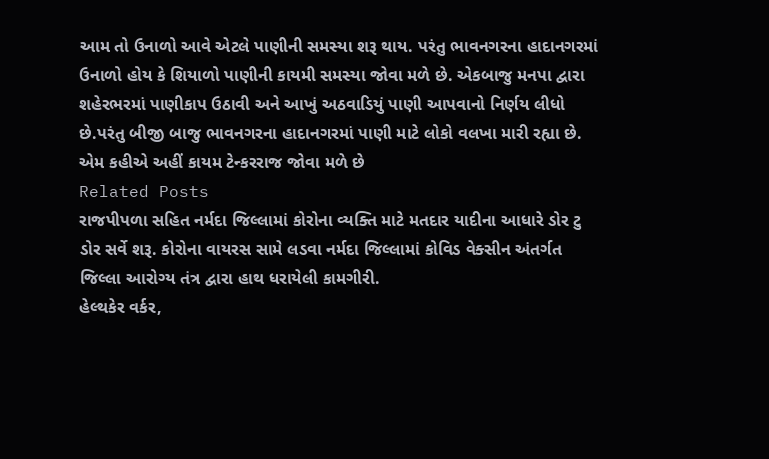આમ તો ઉનાળો આવે એટલે પાણીની સમસ્યા શરૂ થાય. પરંતુ ભાવનગરના હાદાનગરમાં ઉનાળો હોય કે શિયાળો પાણીની કાયમી સમસ્યા જોવા મળે છે. એકબાજુ મનપા દ્વારા શહેરભરમાં પાણીકાપ ઉઠાવી અને આખું અઠવાડિયું પાણી આપવાનો નિર્ણય લીધો છે.પરંતુ બીજી બાજુ ભાવનગરના હાદાનગરમાં પાણી માટે લોકો વલખા મારી રહ્યા છે. એમ કહીએ અહીં કાયમ ટેન્કરરાજ જોવા મળે છે
Related Posts
રાજપીપળા સહિત નર્મદા જિલ્લામાં કોરોના વ્યક્તિ માટે મતદાર યાદીના આધારે ડોર ટુ ડોર સર્વે શરૂ. કોરોના વાયરસ સામે લડવા નર્મદા જિલ્લામાં કોવિડ વેક્સીન અંતર્ગત જિલ્લા આરોગ્ય તંત્ર દ્વારા હાથ ધરાયેલી કામગીરી.
હેલ્થકેર વર્કર,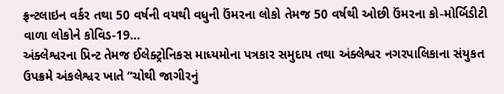ફ્રન્ટલાઇન વર્કર તથા 50 વર્ષની વયથી વધુની ઉંમરના લોકો તેમજ 50 વર્ષથી ઓછી ઉંમરના કો-મોર્બિડીટી વાળા લોકોને કોવિડ-19…
અંક્લેશ્વરના પ્રિન્ટ તેમજ ઈલેક્ટ્રોનિકસ માધ્યમોના પત્રકાર સમુદાય તથા અંક્લેશ્વર નગરપાલિકાના સંયુકત ઉપક્રમે અંકલેશ્વર ખાતે “ચોથી જાગીરનું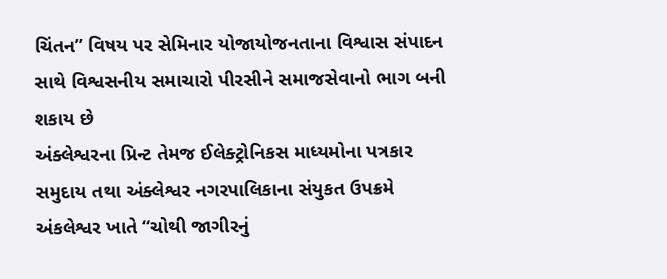ચિંતન” વિષય પર સેમિનાર યોજાયોજનતાના વિશ્વાસ સંપાદન સાથે વિશ્વસનીય સમાચારો પીરસીને સમાજસેવાનો ભાગ બની શકાય છે
અંક્લેશ્વરના પ્રિન્ટ તેમજ ઈલેક્ટ્રોનિકસ માધ્યમોના પત્રકાર સમુદાય તથા અંક્લેશ્વર નગરપાલિકાના સંયુકત ઉપક્રમે અંકલેશ્વર ખાતે “ચોથી જાગીરનું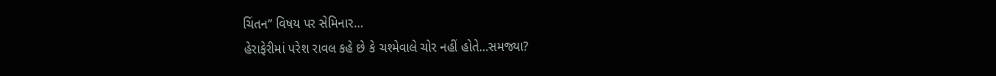ચિંતન” વિષય પર સેમિનાર…
હેરાફેરીમાં પરેશ રાવલ કહે છે કે ચશ્મેવાલે ચોર નહીં હોતે…સમજ્યા?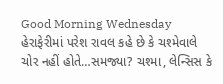Good Morning Wednesday હેરાફેરીમાં પરેશ રાવલ કહે છે કે ચશ્મેવાલે ચોર નહીં હોતે…સમજ્યા? ચશ્મા, લેન્સિસ કે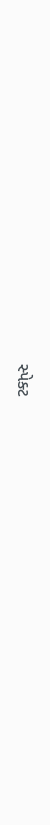સ્પેક્ટ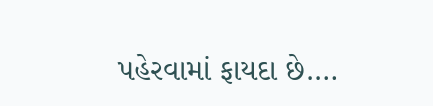પહેરવામાં ફાયદા છે.…